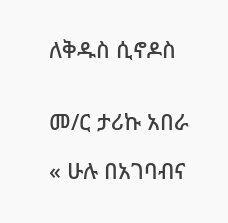ለቅዱስ ሲኖዶስ


መ/ር ታሪኩ አበራ

« ሁሉ በአገባብና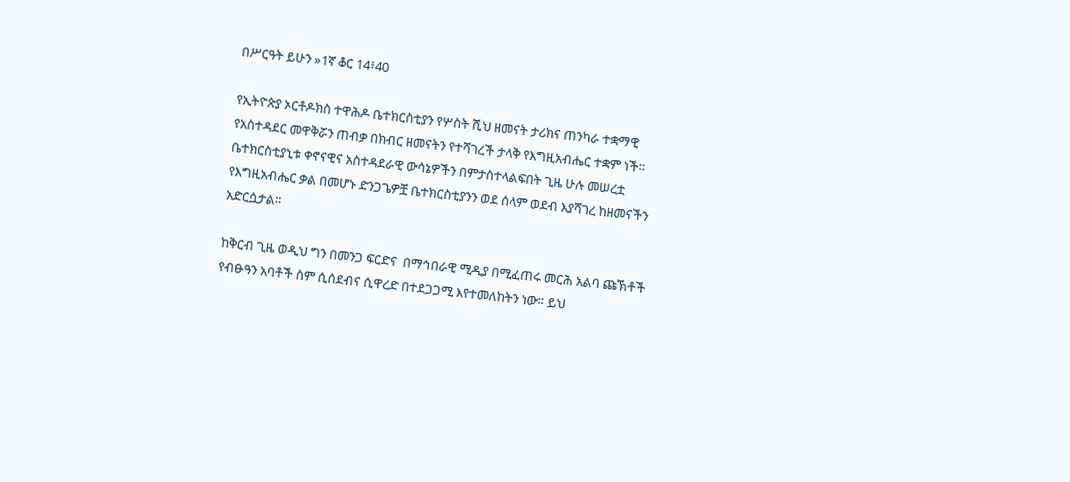በሥርዓት ይሁን »1ኛ ቆር 14፥40

የኢትዮጵያ ኦርቶዶክስ ተዋሕዶ ቤተክርስቲያን የሦስት ሺህ ዘመናት ታሪክና ጠንካራ ተቋማዊ የአስተዳደር መዋቅሯን ጠብቃ በክብር ዘመናትን የተሻገረች ታላቅ የእግዚአብሔር ተቋም ነች። ቤተክርስቲያኒቱ ቀኖናዊና አስተዳደራዊ ውሳኔዎችን በምታስተላልፍበት ጊዜ ሁሉ መሠረቷ የእግዚአብሔር ቃል በመሆኑ ድንጋጌዎቿ ቤተክርስቲያንን ወደ ሰላም ወደብ እያሻገረ ከዘመናችን አድርሷታል።

ከቅርብ ጊዜ ወዲህ ግን በመንጋ ፍርድና  በማኅበራዊ ሚዲያ በሚፈጠሩ መርሕ አልባ ጩኽቶች የብፁዓን አባቶች ስም ሲሰደብና ሲዋረድ በተደጋጋሚ እየተመለከትን ነው። ይህ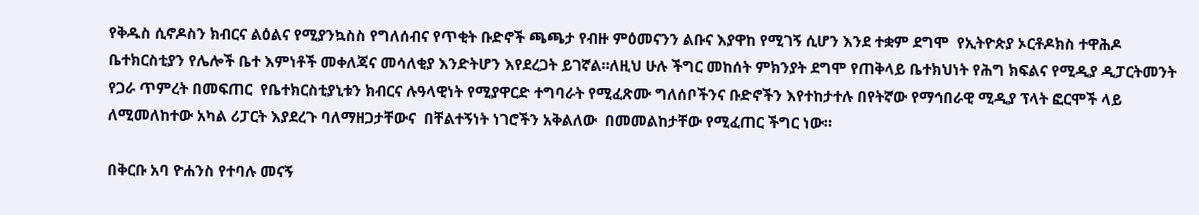የቅዱስ ሲኖዶስን ክብርና ልዕልና የሚያንኳስስ የግለሰብና የጥቂት ቡድኖች ጫጫታ የብዙ ምዕመናንን ልቡና እያዋከ የሚገኝ ሲሆን እንደ ተቋም ደግሞ  የኢትዮጵያ ኦርቶዶክስ ተዋሕዶ ቤተክርስቲያን የሌሎች ቤተ እምነቶች መቀለጃና መሳለቂያ እንድትሆን እየደረጋት ይገኛል።ለዚህ ሁሉ ችግር መከሰት ምክንያት ደግሞ የጠቅላይ ቤተክህነት የሕግ ክፍልና የሚዲያ ዲፓርትመንት የጋራ ጥምረት በመፍጠር  የቤተክርስቲያኒቱን ክብርና ሉዓላዊነት የሚያዋርድ ተግባራት የሚፈጽሙ ግለሰቦችንና ቡድኖችን እየተከታተሉ በየትኛው የማኅበራዊ ሚዲያ ፕላት ፎርሞች ላይ ለሚመለከተው አካል ሪፓርት እያደረጉ ባለማዘጋታቸውና  በቸልተኝነት ነገሮችን አቅልለው  በመመልከታቸው የሚፈጠር ችግር ነው።

በቅርቡ አባ ዮሐንስ የተባሉ መናኝ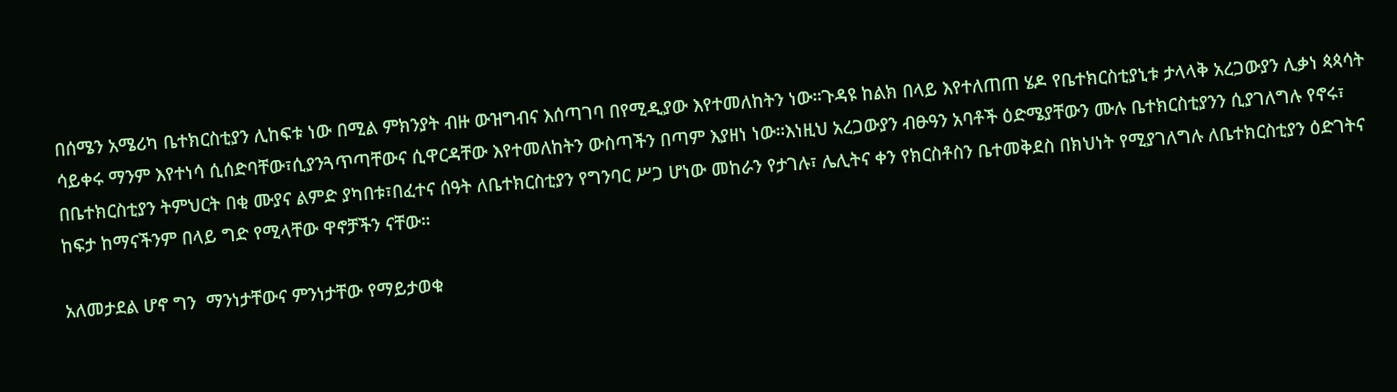በሰሜን አሜሪካ ቤተክርስቲያን ሊከፍቱ ነው በሚል ምክንያት ብዙ ውዝግብና እሰጣገባ በየሚዲያው እየተመለከትን ነው።ጉዳዩ ከልክ በላይ እየተለጠጠ ሄዶ የቤተክርስቲያኒቱ ታላላቅ አረጋውያን ሊቃነ ጳጳሳት ሳይቀሩ ማንም እየተነሳ ሲሰድባቸው፣ሲያንጓጥጣቸውና ሲዋርዳቸው እየተመለከትን ውስጣችን በጣም እያዘነ ነው።እነዚህ አረጋውያን ብፁዓን አባቶች ዕድሜያቸውን ሙሉ ቤተክርስቲያንን ሲያገለግሉ የኖሩ፣ በቤተክርስቲያን ትምህርት በቂ ሙያና ልምድ ያካበቱ፣በፈተና ሰዓት ለቤተክርስቲያን የግንባር ሥጋ ሆነው መከራን የታገሉ፣ ሌሊትና ቀን የክርስቶስን ቤተመቅደስ በክህነት የሚያገለግሉ ለቤተክርስቲያን ዕድገትና ከፍታ ከማናችንም በላይ ግድ የሚላቸው ዋኖቻችን ናቸው።

አለመታደል ሆኖ ግን  ማንነታቸውና ምንነታቸው የማይታወቁ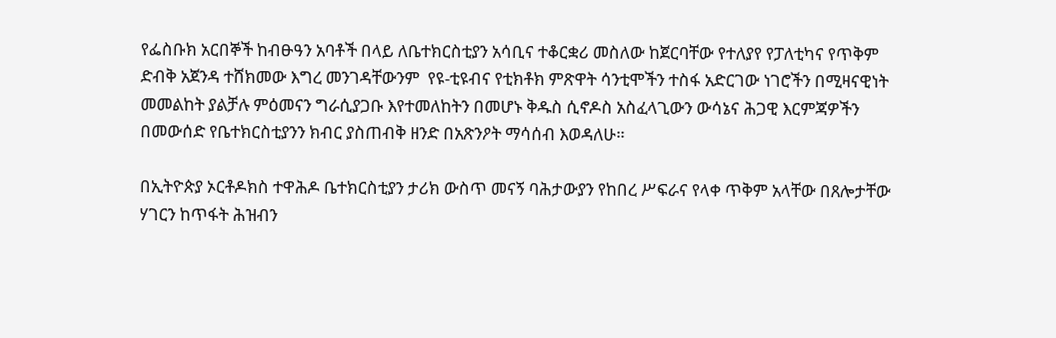የፌስቡክ አርበኞች ከብፁዓን አባቶች በላይ ለቤተክርስቲያን አሳቢና ተቆርቋሪ መስለው ከጀርባቸው የተለያየ የፓለቲካና የጥቅም ድብቅ አጀንዳ ተሸክመው እግረ መንገዳቸውንም  የዩ-ቲዩብና የቲክቶክ ምጽዋት ሳንቲሞችን ተስፋ አድርገው ነገሮችን በሚዛናዊነት መመልከት ያልቻሉ ምዕመናን ግራሲያጋቡ እየተመለከትን በመሆኑ ቅዱስ ሲኖዶስ አስፈላጊውን ውሳኔና ሕጋዊ እርምጃዎችን በመውሰድ የቤተክርስቲያንን ክብር ያስጠብቅ ዘንድ በአጽንዖት ማሳሰብ እወዳለሁ።

በኢትዮጵያ ኦርቶዶክስ ተዋሕዶ ቤተክርስቲያን ታሪክ ውስጥ መናኝ ባሕታውያን የከበረ ሥፍራና የላቀ ጥቅም አላቸው በጸሎታቸው ሃገርን ከጥፋት ሕዝብን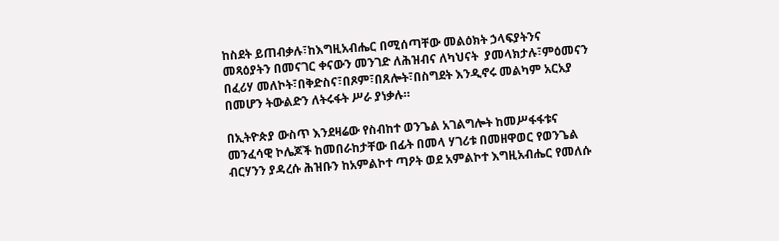ከስደት ይጠብቃሉ፣ከእግዚአብሔር በሚሰጣቸው መልዕክት ኃላፍያትንና መጻዕያትን በመናገር ቀናውን መንገድ ለሕዝብና ለካህናት  ያመላክታሉ፣ምዕመናን በፈሪሃ መለኮት፣በቅድስና፣በጾም፣በጸሎት፣በስግደት እንዲኖሩ መልካም አርአያ በመሆን ትውልድን ለትሩፋት ሥራ ያነቃሉ።

በኢትዮጵያ ውስጥ እንደዛሬው የስብከተ ወንጌል አገልግሎት ከመሥፋፋቱና መንፈሳዊ ኮሌጆች ከመበራከታቸው በፊት በመላ ሃገሪቱ በመዘዋወር የወንጌል ብርሃንን ያዳረሱ ሕዝቡን ከአምልኮተ ጣዖት ወደ አምልኮተ እግዚአብሔር የመለሱ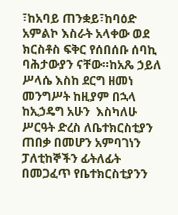፣ከአባይ ጠንቋይ፣ከባዕድ አምልኮ እስራት አላቀው ወደ ክርስቶስ ፍቅር የሰበሰቡ ሰባኪ ባሕታውያን ናቸው።ከአጼ ኃይለ ሥላሴ እስከ ደርግ ዘመነ መንግሥት ከዚያም በኋላ ከኢኃዴግ አሁን  እስካለሁ ሥርዓት ድረስ ለቤተክርስቲያን ጠበቃ በመሆን አምባገነን ፓለቲከኞችን ፊትለፊት በመጋፈጥ የቤተክርስቲያንን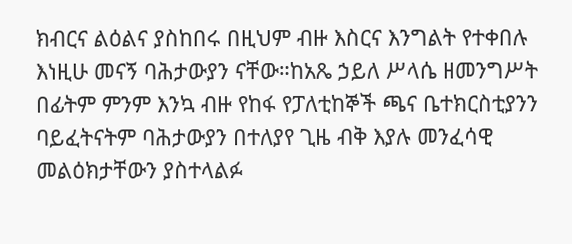ክብርና ልዕልና ያስከበሩ በዚህም ብዙ እስርና እንግልት የተቀበሉ እነዚሁ መናኝ ባሕታውያን ናቸው።ከአጼ ኃይለ ሥላሴ ዘመንግሥት በፊትም ምንም እንኳ ብዙ የከፋ የፓለቲከኞች ጫና ቤተክርስቲያንን ባይፈትናትም ባሕታውያን በተለያየ ጊዜ ብቅ እያሉ መንፈሳዊ መልዕክታቸውን ያስተላልፉ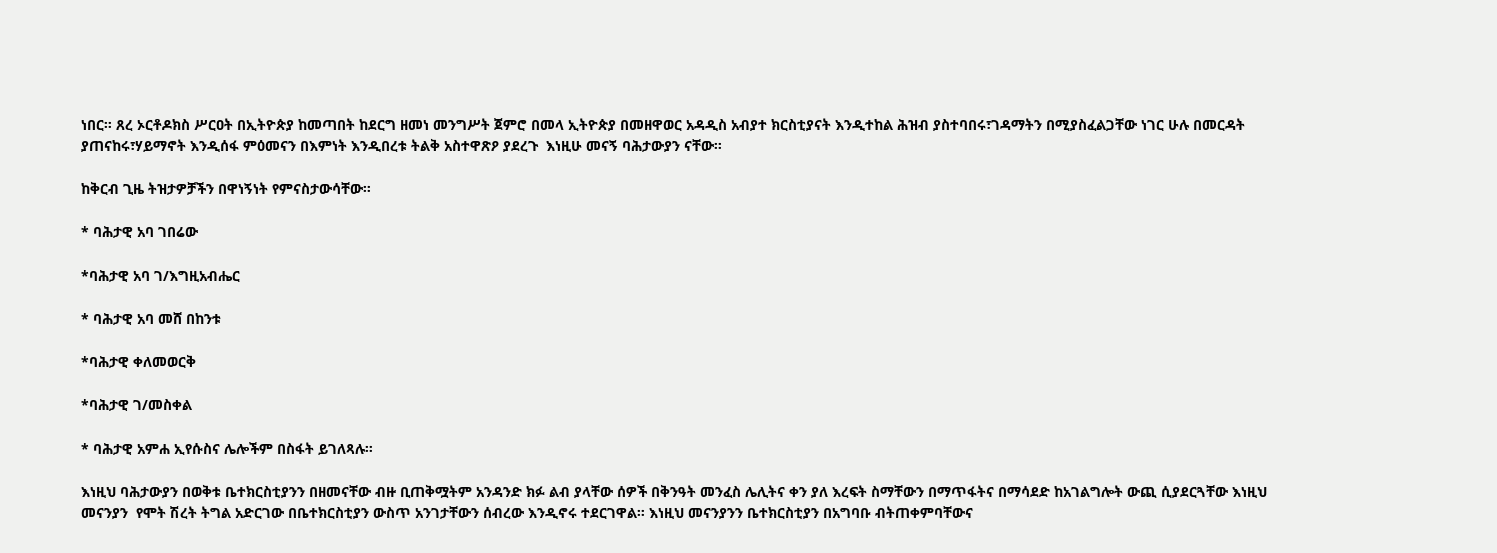ነበር። ጸረ ኦርቶዶክስ ሥርዐት በኢትዮጵያ ከመጣበት ከደርግ ዘመነ መንግሥት ጀምሮ በመላ ኢትዮጵያ በመዘዋወር አዳዲስ አብያተ ክርስቲያናት እንዲተከል ሕዝብ ያስተባበሩ፣ገዳማትን በሚያስፈልጋቸው ነገር ሁሉ በመርዳት ያጠናከሩ፣ሃይማኖት እንዲሰፋ ምዕመናን በእምነት እንዲበረቱ ትልቅ አስተዋጽዖ ያደረጉ  እነዚሁ መናኝ ባሕታውያን ናቸው።

ከቅርብ ጊዜ ትዝታዎቻችን በዋነኝነት የምናስታውሳቸው።

* ባሕታዊ አባ ገበሬው

*ባሕታዊ አባ ገ/እግዚአብሔር

* ባሕታዊ አባ መሸ በከንቱ

*ባሕታዊ ቀለመወርቅ

*ባሕታዊ ገ/መስቀል

* ባሕታዊ አምሐ ኢየሱስና ሌሎችም በስፋት ይገለጻሉ።

እነዚህ ባሕታውያን በወቅቱ ቤተክርስቲያንን በዘመናቸው ብዙ ቢጠቅሟትም አንዳንድ ክፉ ልብ ያላቸው ሰዎች በቅንዓት መንፈስ ሌሊትና ቀን ያለ እረፍት ስማቸውን በማጥፋትና በማሳደድ ከአገልግሎት ውጪ ሲያደርጓቸው እነዚህ መናንያን  የሞት ሽረት ትግል አድርገው በቤተክርስቲያን ውስጥ አንገታቸውን ሰብረው እንዲኖሩ ተደርገዋል። እነዚህ መናንያንን ቤተክርስቲያን በአግባቡ ብትጠቀምባቸውና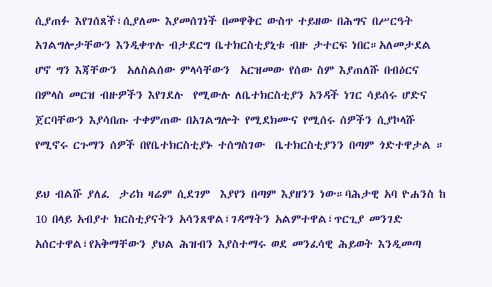ሲያጠፉ እየገሰጸች፣ሲያለሙ እያመሰገነች በመዋቅር ውስጥ ተይዘው በሕግና በሥርዓት አገልግሎታቸውን እንዲቀጥሉ ብታደርግ ቤተክርስቲያኒቱ ብዙ ታተርፍ ነበር።አለመታደል ሆኖ ግን እጃቸውን  አለስልሰው ምላሳቸውን  አርዝመው የሰው ስም እያጠለሹ በብዕርና በምላስ መርዝ ብዙዎችን እየገደሉ  የሚውሉ ለቤተክርስቲያን አንዳች ነገር ሳይሰሩ ሆድና ጀርባቸውን እያሳበጡ ተቀምጠው በአገልግሎት የሚደክሙና የሚሰሩ ሰዎችን ሲያኮላሹ የሚኖሩ ርጉማን ሰዎች በየቤተክርስቲያኑ ተሰግስገው  ቤተክርስቲያንን በጣም ጎድተዋታል ።

ይህ ብልሹ ያለፈ  ታሪክ ዛሬም ሲደገም  እያየን በጣም እያዘንን ነው።ባሕታዊ አባ ዮሐንስ ከ 10 በላይ አብያተ ክርስቲያናትን አሳንጸዋል፣ገዳማትን አልምተዋል፣ጥርጊያ መንገድ አሰርተዋል፣የአቅማቸውን ያህል ሕዝብን እያስተማሩ ወደ መንፈሳዊ ሕይወት እንዲመጣ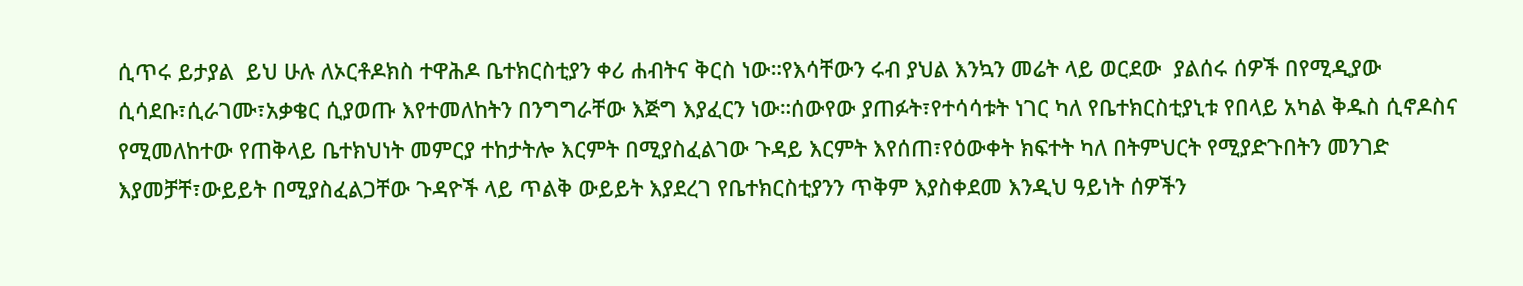ሲጥሩ ይታያል  ይህ ሁሉ ለኦርቶዶክስ ተዋሕዶ ቤተክርስቲያን ቀሪ ሐብትና ቅርስ ነው።የእሳቸውን ሩብ ያህል እንኳን መሬት ላይ ወርደው  ያልሰሩ ሰዎች በየሚዲያው ሲሳደቡ፣ሲራገሙ፣አቃቄር ሲያወጡ እየተመለከትን በንግግራቸው እጅግ እያፈርን ነው።ሰውየው ያጠፉት፣የተሳሳቱት ነገር ካለ የቤተክርስቲያኒቱ የበላይ አካል ቅዱስ ሲኖዶስና የሚመለከተው የጠቅላይ ቤተክህነት መምርያ ተከታትሎ እርምት በሚያስፈልገው ጉዳይ እርምት እየሰጠ፣የዕውቀት ክፍተት ካለ በትምህርት የሚያድጉበትን መንገድ እያመቻቸ፣ውይይት በሚያስፈልጋቸው ጉዳዮች ላይ ጥልቅ ውይይት እያደረገ የቤተክርስቲያንን ጥቅም እያስቀደመ እንዲህ ዓይነት ሰዎችን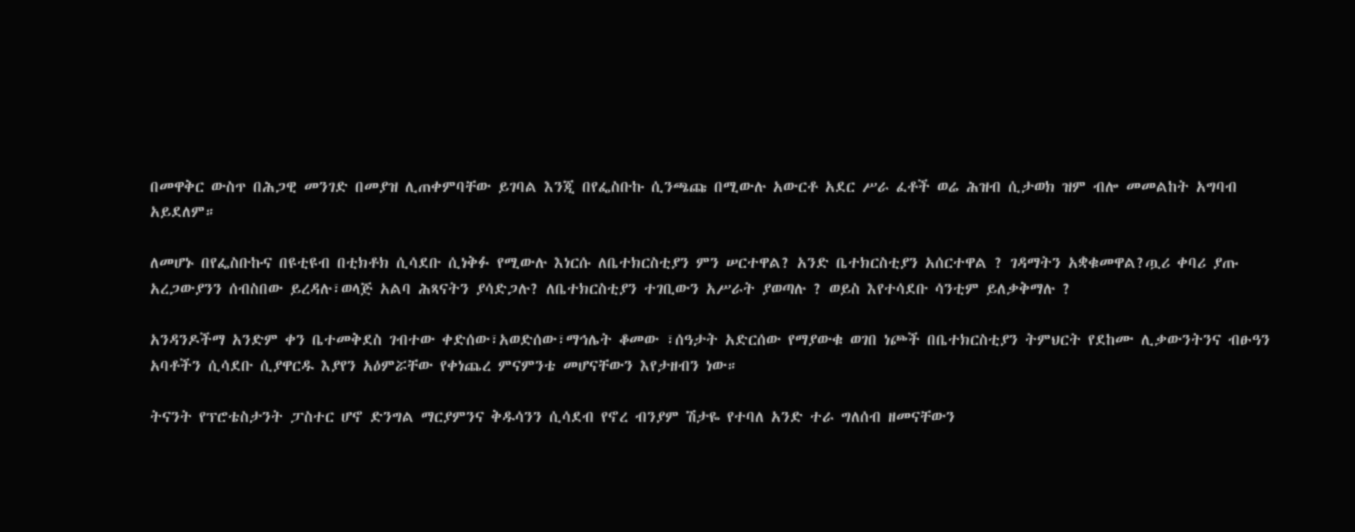በመዋቅር ውስጥ በሕጋዊ መንገድ በመያዝ ሊጠቀምባቸው ይገባል እንጂ በየፌስቡኩ ሲንጫጩ በሚውሉ አውርቶ አደር ሥራ ፈቶች ወሬ ሕዝብ ሲታወክ ዝም ብሎ መመልከት አግባብ አይደለም።

ለመሆኑ በየፌስቡኩና በዩቲዩብ በቲክቶክ ሲሳደቡ ሲነቅፉ የሚውሉ እነርሱ ለቤተክርስቲያን ምን ሠርተዋል? አንድ ቤተክርስቲያን አሰርተዋል ? ገዳማትን አቋቁመዋል?ጧሪ ቀባሪ ያጡ አረጋውያንን ሰብስበው ይረዳሉ፣ወላጅ አልባ ሕጻናትን ያሳድጋሉ? ለቤተክርስቲያን ተገቢውን አሥራት ያወጣሉ ? ወይስ እየተሳደቡ ሳንቲም ይለቃቅማሉ ?

አንዳንዶችማ አንድም ቀን ቤተመቅደስ ገብተው ቀድሰው፣አወድሰው፣ማኅሌት ቆመው ፣ሰዓታት አድርሰው የማያውቁ ወገበ ነጮች በቤተክርስቲያን ትምህርት የደከሙ ሊቃውንትንና ብፁዓን አባቶችን ሲሳደቡ ሲያዋርዱ እያየን አዕምሯቸው የቀነጨረ ምናምንቴ መሆናቸውን እየታዘብን ነው።

ትናንት የፕሮቴስታንት ፓስተር ሆኖ ድንግል ማርያምንና ቅዱሳንን ሲሳደብ የኖረ ብንያም ሽታዬ የተባለ አንድ ተራ ግለሰብ ዘመናቸውን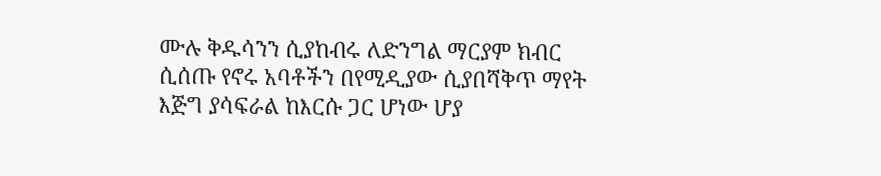ሙሉ ቅዱሳንን ሲያከብሩ ለድንግል ማርያም ክብር ሲሰጡ የኖሩ አባቶችን በየሚዲያው ሲያበሻቅጥ ማየት እጅግ ያሳፍራል ከእርሱ ጋር ሆነው ሆያ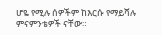ሆዬ የሚሉ ሰዎችም ከእርሱ የማይሻሉ ምናምንቴዎች ናቸው።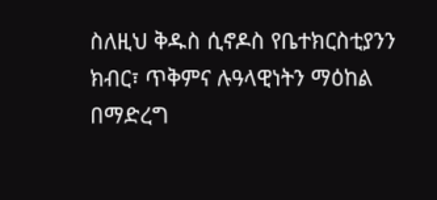ስለዚህ ቅዱስ ሲኖዶስ የቤተክርስቲያንን ክብር፣ ጥቅምና ሉዓላዊነትን ማዕከል በማድረግ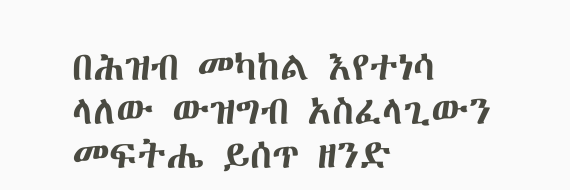በሕዝብ መካከል እየተነሳ ላለው ውዝግብ አስፈላጊውን መፍትሔ ይሰጥ ዘንድ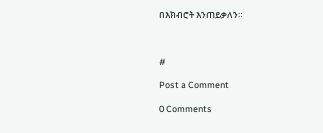በእክብሮት እንጠይቃለን።



#

Post a Comment

0 Comments